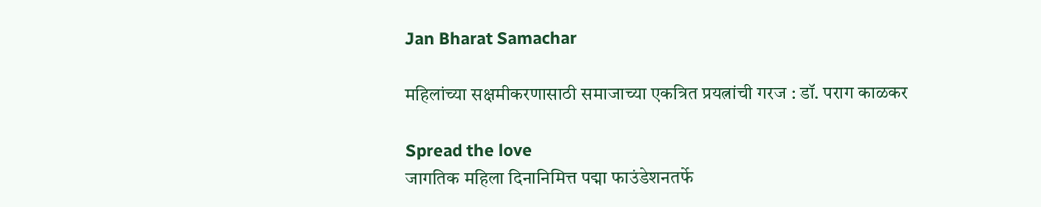Jan Bharat Samachar

महिलांच्या सक्षमीकरणासाठी समाजाच्या एकत्रित प्रयत्नांची गरज : डॉ. पराग काळकर

Spread the love
जागतिक महिला दिनानिमित्त पद्मा फाउंडेशनतर्फे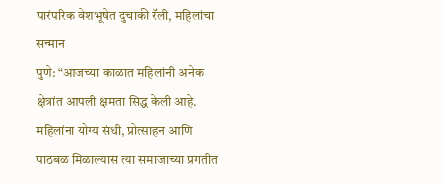पारंपरिक वेशभूषेत दुचाकी रॅली, महिलांचा सन्मान
पुणे: “आजच्या काळात महिलांनी अनेक क्षेत्रांत आपली क्षमता सिद्ध केली आहे. महिलांना योग्य संधी, प्रोत्साहन आणि पाठबळ मिळाल्यास त्या समाजाच्या प्रगतीत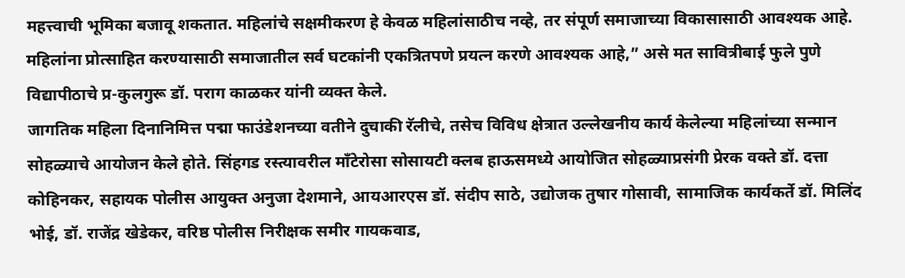महत्त्वाची भूमिका बजावू शकतात. महिलांचे सक्षमीकरण हे केवळ महिलांसाठीच नव्हे, तर संपूर्ण समाजाच्या विकासासाठी आवश्यक आहे. महिलांना प्रोत्साहित करण्यासाठी समाजातील सर्व घटकांनी एकत्रितपणे प्रयत्न करणे आवश्यक आहे,” असे मत सावित्रीबाई फुले पुणे विद्यापीठाचे प्र-कुलगुरू डॉ. पराग काळकर यांनी व्यक्त केले.
जागतिक महिला दिनानिमित्त पद्मा फाउंडेशनच्या वतीने दुचाकी रॅलीचे, तसेच विविध क्षेत्रात उल्लेखनीय कार्य केलेल्या महिलांच्या सन्मान सोहळ्याचे आयोजन केले होते. सिंहगड रस्त्यावरील मॉंटेरोसा सोसायटी क्लब हाऊसमध्ये आयोजित सोहळ्याप्रसंगी प्रेरक वक्ते डॉ. दत्ता कोहिनकर, सहायक पोलीस आयुक्त अनुजा देशमाने, आयआरएस डॉ. संदीप साठे, उद्योजक तुषार गोसावी, सामाजिक कार्यकर्ते डॉ. मिलिंद भोई, डॉ. राजेंद्र खेडेकर, वरिष्ठ पोलीस निरीक्षक समीर गायकवाड,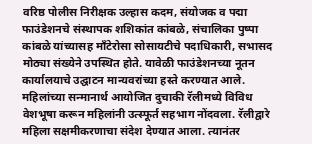वरिष्ठ पोलीस निरीक्षक उल्हास कदम, संयोजक व पद्मा फाउंडेशनचे संस्थापक शशिकांत कांबळे, संचालिका पुष्पा कांबळे यांच्यासह मॉंटेरोसा सोसायटीचे पदाधिकारी, सभासद मोठ्या संख्येने उपस्थित होते. यावेळी फाउंडेशनच्या नूतन कार्यालयाचे उद्घाटन मान्यवरांच्या हस्ते करण्यात आले.
महिलांच्या सन्मानार्थ आयोजित दुचाकी रॅलीमध्ये विविध वेशभूषा करून महिलांनी उत्स्फूर्त सहभाग नोंदवला. रॅलीद्वारे महिला सक्षमीकरणाचा संदेश देण्यात आला. त्यानंतर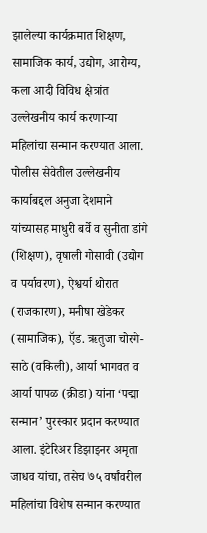झालेल्या कार्यक्रमात शिक्षण, सामाजिक कार्य, उद्योग, आरोग्य, कला आदी विविध क्षेत्रांत उल्लेखनीय कार्य करणाऱ्या महिलांचा सन्मान करण्यात आला. पोलीस सेवेतील उल्लेखनीय कार्याबद्दल अनुजा देशमाने यांच्यासह माधुरी बर्वे व सुनीता डांगे (शिक्षण), वृषाली गोसावी (उद्योग व पर्यावरण), ऐश्वर्या थोरात (राजकारण), मनीषा खेडेकर (सामाजिक), ऍड. ऋतुजा चोरगे-साठे (वकिली), आर्या भागवत व आर्या पापळ (क्रीडा) यांना ‘पद्मा सन्मान’ पुरस्कार प्रदान करण्यात आला. इंटेरिअर डिझाइनर अमृता जाधव यांचा, तसेच ७५ वर्षांवरील महिलांचा विशेष सन्मान करण्यात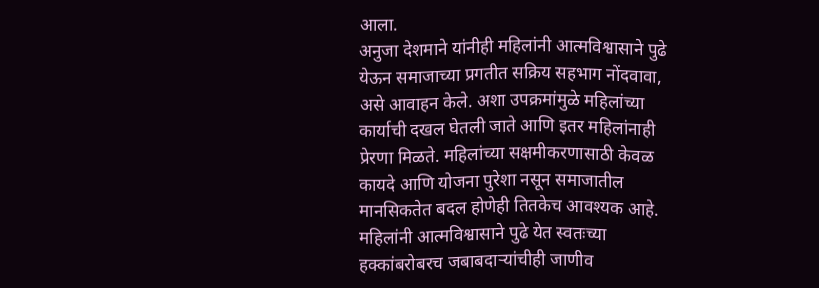आला.
अनुजा देशमाने यांनीही महिलांनी आत्मविश्वासाने पुढे येऊन समाजाच्या प्रगतीत सक्रिय सहभाग नोंदवावा, असे आवाहन केले. अशा उपक्रमांमुळे महिलांच्या कार्याची दखल घेतली जाते आणि इतर महिलांनाही प्रेरणा मिळते. महिलांच्या सक्षमीकरणासाठी केवळ कायदे आणि योजना पुरेशा नसून समाजातील मानसिकतेत बदल होणेही तितकेच आवश्यक आहे. महिलांनी आत्मविश्वासाने पुढे येत स्वतःच्या हक्कांबरोबरच जबाबदाऱ्यांचीही जाणीव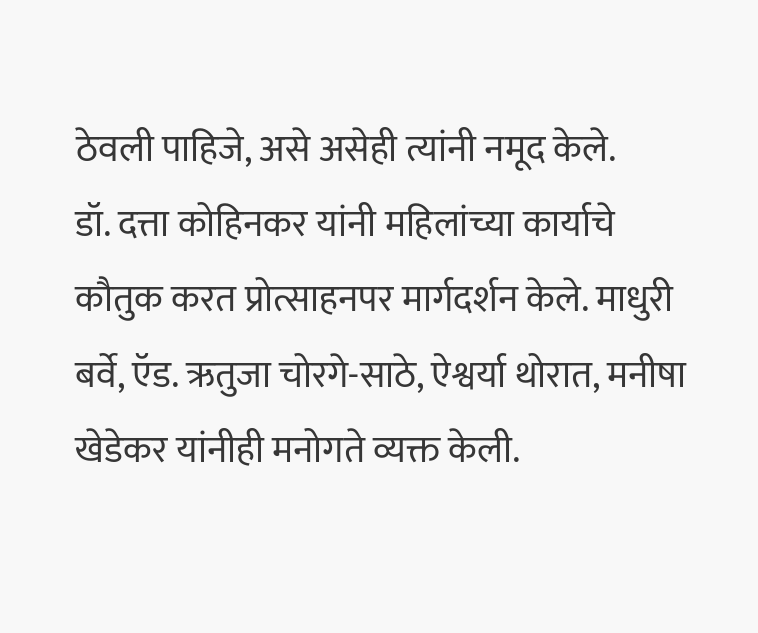ठेवली पाहिजे, असे असेही त्यांनी नमूद केले.
डॉ. दत्ता कोहिनकर यांनी महिलांच्या कार्याचे कौतुक करत प्रोत्साहनपर मार्गदर्शन केले. माधुरी बर्वे, ऍड. ऋतुजा चोरगे-साठे, ऐश्वर्या थोरात, मनीषा खेडेकर यांनीही मनोगते व्यक्त केली.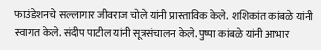फाउंडेशनचे सल्लागार जीवराज चोले यांनी प्रास्ताविक केले.  शशिकांत कांबळे यांनी स्वागत केले. संदीप पाटील यांनी सूत्रसंचालन केले. पुष्पा कांबळे यांनी आभार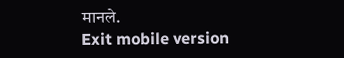मानले.
Exit mobile version